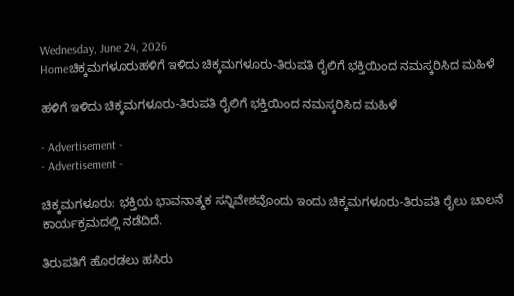Wednesday, June 24, 2026
Homeಚಿಕ್ಕಮಗಳೂರುಹಳಿಗೆ ಇಳಿದು ಚಿಕ್ಕಮಗಳೂರು-ತಿರುಪತಿ ರೈಲಿಗೆ ಭಕ್ತಿಯಿಂದ ನಮಸ್ಕರಿಸಿದ ಮಹಿಳೆ

ಹಳಿಗೆ ಇಳಿದು ಚಿಕ್ಕಮಗಳೂರು-ತಿರುಪತಿ ರೈಲಿಗೆ ಭಕ್ತಿಯಿಂದ ನಮಸ್ಕರಿಸಿದ ಮಹಿಳೆ

- Advertisement -
- Advertisement -

ಚಿಕ್ಕಮಗಳೂರು: ಭಕ್ತಿಯ ಭಾವನಾತ್ಮಕ ಸನ್ನಿವೇಶವೊಂದು ಇಂದು ಚಿಕ್ಕಮಗಳೂರು-ತಿರುಪತಿ ರೈಲು ಚಾಲನೆ ಕಾರ್ಯಕ್ರಮದಲ್ಲಿ ನಡೆದಿದೆ.

ತಿರುಪತಿಗೆ ಹೊರಡಲು ಹಸಿರು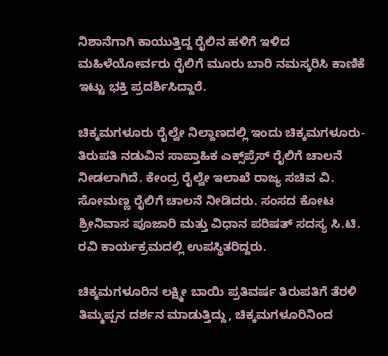ನಿಶಾನೆಗಾಗಿ ಕಾಯುತ್ತಿದ್ದ ರೈಲಿನ ಹಳಿಗೆ ಇಳಿದ ಮಹಿಳೆಯೋರ್ವರು ರೈಲಿಗೆ ಮೂರು ಬಾರಿ ನಮಸ್ಕರಿಸಿ ಕಾಣಿಕೆ ಇಟ್ಟು ಭಕ್ತಿ ಪ್ರದರ್ಶಿಸಿದ್ದಾರೆ.

ಚಿಕ್ಕಮಗಳೂರು ರೈಲ್ವೇ ನಿಲ್ದಾಣದಲ್ಲಿ ಇಂದು ಚಿಕ್ಕಮಗಳೂರು-ತಿರುಪತಿ ನಡುವಿನ ಸಾಪ್ತಾಹಿಕ ಎಕ್ಸ್‌ಪ್ರೆಸ್‌ ರೈಲಿಗೆ ಚಾಲನೆ ನೀಡಲಾಗಿದೆ. ಕೇಂದ್ರ ರೈಲ್ವೇ ಇಲಾಖೆ ರಾಜ್ಯ ಸಚಿವ ವಿ. ಸೋಮಣ್ಣ ರೈಲಿಗೆ ಚಾಲನೆ ನೀಡಿದರು. ಸಂಸದ ಕೋಟ ಶ್ರೀನಿವಾಸ ಪೂಜಾರಿ ಮತ್ತು ವಿಧಾನ ಪರಿಷತ್ ಸದಸ್ಯ ಸಿ.ಟಿ. ರವಿ ಕಾರ್ಯಕ್ರಮದಲ್ಲಿ ಉಪಸ್ಥಿತರಿದ್ದರು.

ಚಿಕ್ಕಮಗಳೂರಿನ ಲಕ್ಷ್ಮೀ ಬಾಯಿ ಪ್ರತಿವರ್ಷ ತಿರುಪತಿಗೆ ತೆರಳಿ ತಿಮ್ಮಪ್ಪನ ದರ್ಶನ ಮಾಡುತ್ತಿದ್ದು, ಚಿಕ್ಕಮಗಳೂರಿನಿಂದ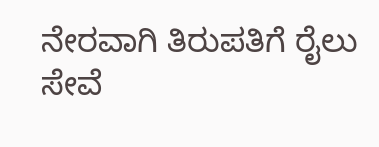ನೇರವಾಗಿ ತಿರುಪತಿಗೆ ರೈಲು ಸೇವೆ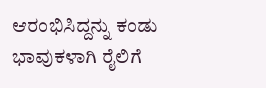ಆರಂಭಿಸಿದ್ದನ್ನು ಕಂಡು ಭಾವುಕಳಾಗಿ ರೈಲಿಗೆ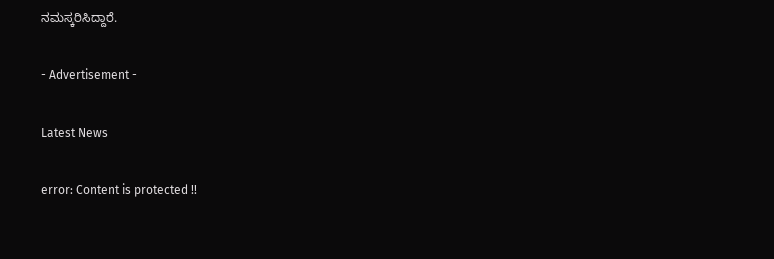ನಮಸ್ಕರಿಸಿದ್ದಾರೆ.

- Advertisement -

Latest News

error: Content is protected !!